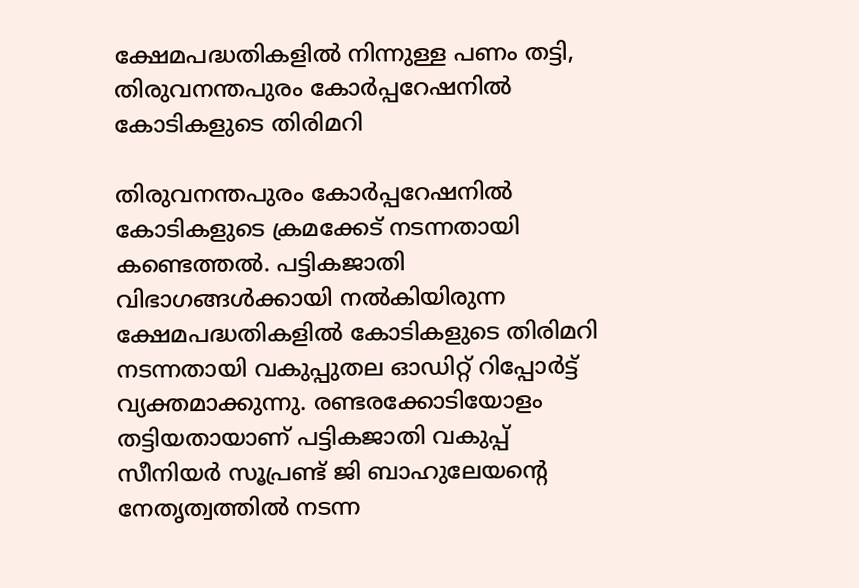ക്ഷേമപദ്ധതികളില്‍ നിന്നുള്ള പണം തട്ടി, തിരുവനന്തപുരം കോര്‍പ്പറേഷനില്‍ കോടികളുടെ തിരിമറി

തിരുവനന്തപുരം കോര്‍പ്പറേഷനില്‍ കോടികളുടെ ക്രമക്കേട് നടന്നതായി കണ്ടെത്തല്‍. പട്ടികജാതി വിഭാഗങ്ങള്‍ക്കായി നല്‍കിയിരുന്ന ക്ഷേമപദ്ധതികളില്‍ കോടികളുടെ തിരിമറി നടന്നതായി വകുപ്പുതല ഓഡിറ്റ് റിപ്പോര്‍ട്ട് വ്യക്തമാക്കുന്നു. രണ്ടരക്കോടിയോളം തട്ടിയതായാണ് പട്ടികജാതി വകുപ്പ് സീനിയര്‍ സൂപ്രണ്ട് ജി ബാഹുലേയന്റെ നേതൃത്വത്തില്‍ നടന്ന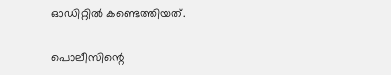ഓഡിറ്റില്‍ കണ്ടെത്തിയത്.

പൊലീസിന്റെ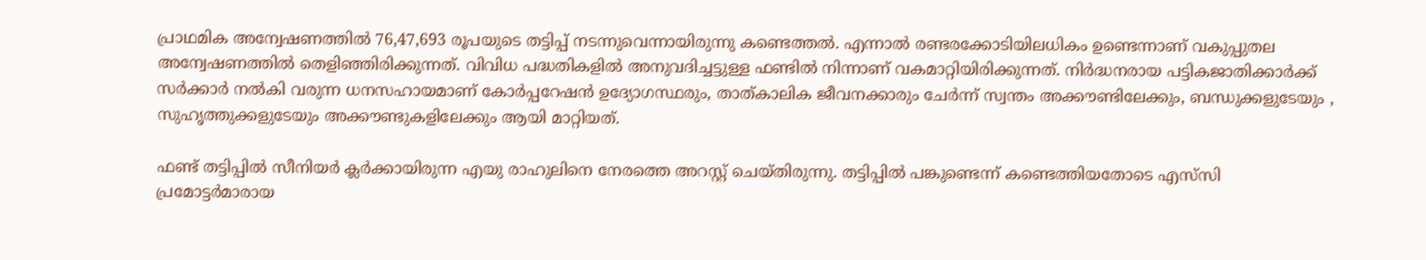പ്രാഥമിക അന്വേഷണത്തില്‍ 76,47,693 രൂപയുടെ തട്ടിപ്പ് നടന്നുവെന്നായിരുന്നു കണ്ടെത്തല്‍. എന്നാല്‍ രണ്ടരക്കോടിയിലധികം ഉണ്ടെന്നാണ് വകുപ്പുതല അന്വേഷണത്തില്‍ തെളിഞ്ഞിരിക്കുന്നത്. വിവിധ പദ്ധതികളില്‍ അനുവദിച്ചട്ടുള്ള ഫണ്ടില്‍ നിന്നാണ് വകമാറ്റിയിരിക്കുന്നത്. നിര്‍ദ്ധനരായ പട്ടികജാതിക്കാര്‍ക്ക് സര്‍ക്കാര്‍ നല്‍കി വരുന്ന ധനസഹായമാണ് കോര്‍പ്പറേഷന്‍ ഉദ്യോഗസ്ഥരും, താത്കാലിക ജീവനക്കാരും ചേര്‍ന്ന് സ്വന്തം അക്കൗണ്ടിലേക്കും, ബന്ധുക്കളുടേയും , സുഹൃത്തുക്കളുടേയും അക്കൗണ്ടുകളിലേക്കും ആയി മാറ്റിയത്.

ഫണ്ട് തട്ടിപ്പില്‍ സീനിയര്‍ ക്ലര്‍ക്കായിരുന്ന എയു രാഹുലിനെ നേരത്തെ അറസ്റ്റ് ചെയ്തിരുന്നു. തട്ടിപ്പില്‍ പങ്കുണ്ടെന്ന് കണ്ടെത്തിയതോടെ എസ്‌സി പ്രമോട്ടര്‍മാരായ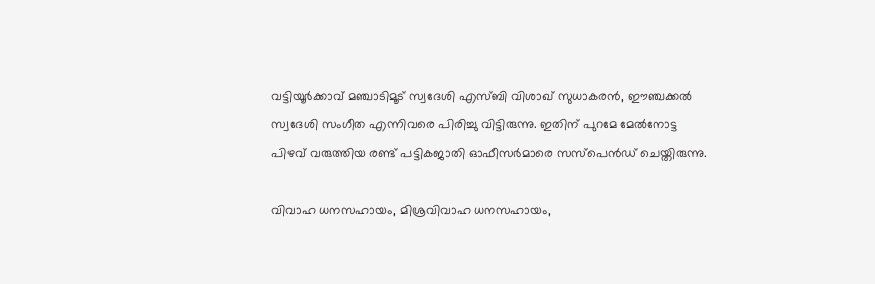വട്ടിയൂര്‍ക്കാവ് മഞ്ചാടിമൂട് സ്വദേശി എസ്ബി വിശാഖ് സുധാകരന്‍, ഈഞ്ചക്കല്‍ സ്വദേശി സംഗീത എന്നിവരെ പിരിച്ചു വിട്ടിരുന്നു. ഇതിന് പുറമേ മേല്‍നോട്ട പിഴവ് വരുത്തിയ രണ്ട് പട്ടികജാതി ഓഫീസര്‍മാരെ സസ്‌പെന്‍ഡ് ചെയ്തിരുന്നു.

വിവാഹ ധനസഹായം, മിശ്രവിവാഹ ധനസഹായം,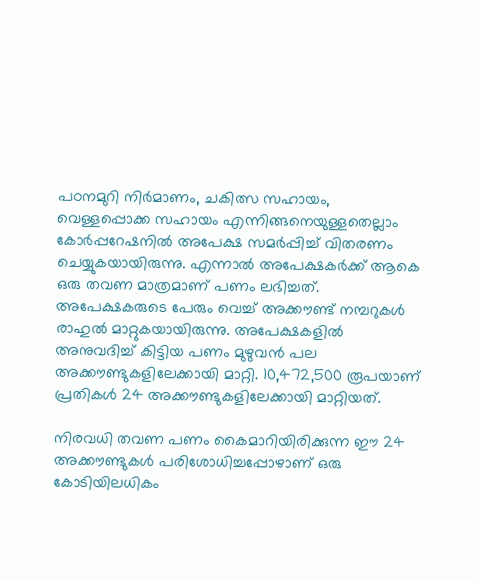പഠനമുറി നിര്‍മാണം, ചകിത്സ സഹായം, വെള്ളപ്പൊക്ക സഹായം എന്നിങ്ങനെയുള്ളതെല്ലാം കോര്‍പ്പറേഷനില്‍ അപേക്ഷ സമര്‍പ്പിച്ച് വിതരണം ചെയ്യുകയായിരുന്നു. എന്നാല്‍ അപേക്ഷകര്‍ക്ക് ആകെ ഒരു തവണ മാത്രമാണ് പണം ലഭിച്ചത്. അപേക്ഷകരുടെ പേരും വെച്ച് അക്കൗണ്ട് നമ്പറുകള്‍ രാഹുല്‍ മാറ്റുകയായിരുന്നു. അപേക്ഷകളില്‍ അനുവദിച്ച് കിട്ടിയ പണം മുഴുവന്‍ പല അക്കൗണ്ടുകളിലേക്കായി മാറ്റി. 10,472,500 രൂപയാണ് പ്രതികള്‍ 24 അക്കൗണ്ടുകളിലേക്കായി മാറ്റിയത്.

നിരവധി തവണ പണം കൈമാറിയിരിക്കുന്ന ഈ 24 അക്കൗണ്ടുകള്‍ പരിശോധിച്ചപ്പോഴാണ് ഒരു കോടിയിലധികം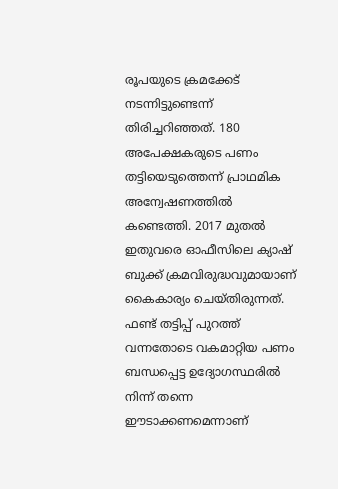രൂപയുടെ ക്രമക്കേട് നടന്നിട്ടുണ്ടെന്ന് തിരിച്ചറിഞ്ഞത്. 180 അപേക്ഷകരുടെ പണം തട്ടിയെടുത്തെന്ന് പ്രാഥമിക അന്വേഷണത്തില്‍ കണ്ടെത്തി. 2017 മുതല്‍ ഇതുവരെ ഓഫീസിലെ ക്യാഷ് ബുക്ക് ക്രമവിരുദ്ധവുമായാണ് കൈകാര്യം ചെയ്തിരുന്നത്. ഫണ്ട് തട്ടിപ്പ് പുറത്ത് വന്നതോടെ വകമാറ്റിയ പണം ബന്ധപ്പെട്ട ഉദ്യോഗസ്ഥരില്‍ നിന്ന് തന്നെ ഈടാക്കണമെന്നാണ്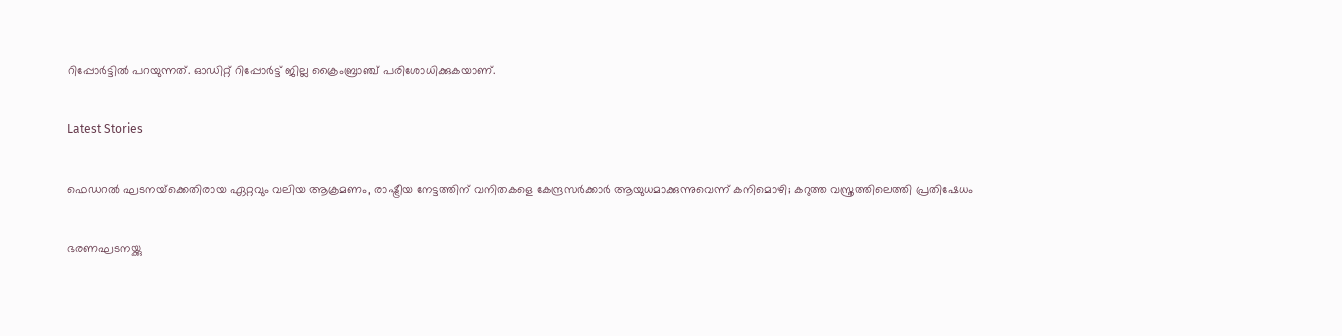റിപ്പോര്‍ട്ടില്‍ പറയുന്നത്. ഓഡിറ്റ് റിപ്പോര്‍ട്ട് ജില്ല ക്രൈംബ്രാഞ്ച് പരിശോധിക്കുകയാണ്.

Latest Stories

ഫെഡറല്‍ ഘടനയ്‌ക്കെതിരായ ഏറ്റവും വലിയ ആക്രമണം, രാഷ്ട്രീയ നേട്ടത്തിന് വനിതകളെ കേന്ദ്രസര്‍ക്കാര്‍ ആയുധമാക്കുന്നുവെന്ന് കനിമൊഴി; കറുത്ത വസ്ത്രത്തിലെത്തി പ്രതിഷേധം

ഭരണഘടനയ്ക്കു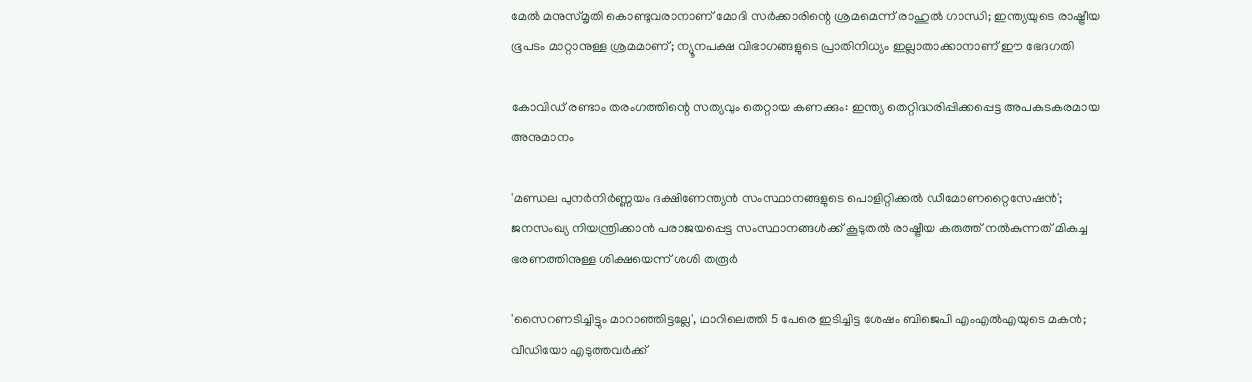മേല്‍ മനുസ്മൃതി കൊണ്ടുവരാനാണ് മോദി സര്‍ക്കാരിന്റെ ശ്രമമെന്ന് രാഹുല്‍ ഗാന്ധി; ഇന്ത്യയുടെ രാഷ്ട്രീയ ഭൂപടം മാറ്റാനുള്ള ശ്രമമാണ്; ന്യൂനപക്ഷ വിഭാഗങ്ങളുടെ പ്രാതിനിധ്യം ഇല്ലാതാക്കാനാണ് ഈ ഭേദഗതി

കോവിഡ് രണ്ടാം തരംഗത്തിന്റെ സത്യവും തെറ്റായ കണക്കും: ഇന്ത്യ തെറ്റിദ്ധരിപ്പിക്കപ്പെട്ട അപകടകരമായ അനുമാനം

'മണ്ഡല പുനര്‍നിര്‍ണ്ണയം ദക്ഷിണേന്ത്യന്‍ സംസ്ഥാനങ്ങളുടെ പൊളിറ്റിക്കല്‍ ഡീമോണറ്റൈസേഷന്‍'; ജനസംഖ്യ നിയന്ത്രിക്കാന്‍ പരാജയപ്പെട്ട സംസ്ഥാനങ്ങള്‍ക്ക് കൂടുതല്‍ രാഷ്ട്രീയ കരുത്ത് നല്‍കുന്നത് മികച്ച ഭരണത്തിനുള്ള ശിക്ഷയെന്ന് ശശി തരൂര്‍

'സൈറണടിച്ചിട്ടും മാറാഞ്ഞിട്ടല്ലേ', ഥാറിലെത്തി 5 പേരെ ഇടിച്ചിട്ട ശേഷം ബിജെപി എംഎല്‍എയുടെ മകന്‍; വീഡിയോ എടുത്തവര്‍ക്ക്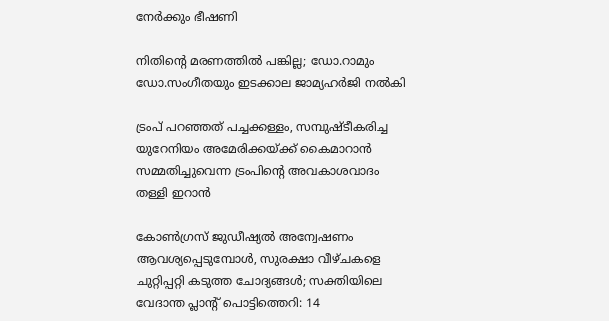നേര്‍ക്കും ഭീഷണി

നിതിന്റെ മരണത്തില്‍ പങ്കില്ല; ഡോ.റാമും ഡോ.സംഗീതയും ഇടക്കാല ജാമ്യഹര്‍ജി നല്‍കി

ട്രംപ് പറഞ്ഞത് പച്ചക്കള്ളം, സമ്പുഷ്ടീകരിച്ച യുറേനിയം അമേരിക്കയ്ക്ക് കൈമാറാന്‍ സമ്മതിച്ചുവെന്ന ട്രംപിന്റെ അവകാശവാദം തള്ളി ഇറാന്‍

കോൺഗ്രസ് ജുഡീഷ്യൽ അന്വേഷണം ആവശ്യപ്പെടുമ്പോൾ, സുരക്ഷാ വീഴ്ചകളെ ചുറ്റിപ്പറ്റി കടുത്ത ചോദ്യങ്ങൾ; സക്തിയിലെ വേദാന്ത പ്ലാന്റ് പൊട്ടിത്തെറി: 14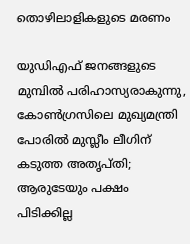തൊഴിലാളികളുടെ മരണം

യുഡിഎഫ് ജനങ്ങളുടെ മുമ്പില്‍ പരിഹാസ്യരാകുന്നു, കോണ്‍ഗ്രസിലെ മുഖ്യമന്ത്രി പോരില്‍ മുസ്ലീം ലീഗിന് കടുത്ത അതൃപ്തി; ആരുടേയും പക്ഷം പിടിക്കില്ല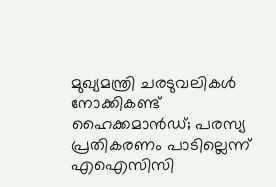മുഖ്യമന്ത്രി ചരടുവലികള്‍ നോക്കികണ്ട് ഹൈക്കമാന്‍ഡ്; പരസ്യ പ്രതികരണം പാടില്ലെന്ന് എഐസിസി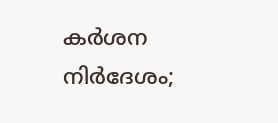കര്‍ശന നിര്‍ദേശം;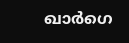ഖാര്‍ഗെ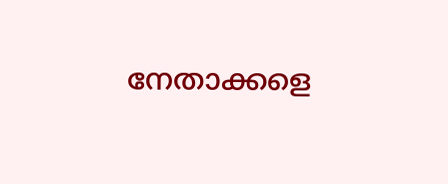നേതാക്കളെ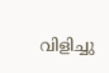വിളിച്ചു